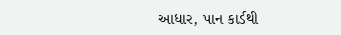આધાર, પાન કાર્ડથી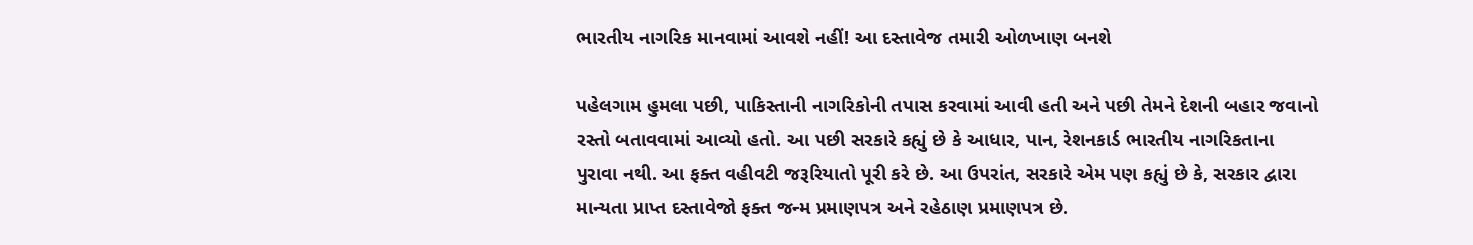ભારતીય નાગરિક માનવામાં આવશે નહીં! આ દસ્તાવેજ તમારી ઓળખાણ બનશે

પહેલગામ હુમલા પછી, પાકિસ્તાની નાગરિકોની તપાસ કરવામાં આવી હતી અને પછી તેમને દેશની બહાર જવાનો રસ્તો બતાવવામાં આવ્યો હતો. આ પછી સરકારે કહ્યું છે કે આધાર, પાન, રેશનકાર્ડ ભારતીય નાગરિકતાના પુરાવા નથી. આ ફક્ત વહીવટી જરૂરિયાતો પૂરી કરે છે. આ ઉપરાંત, સરકારે એમ પણ કહ્યું છે કે, સરકાર દ્વારા માન્યતા પ્રાપ્ત દસ્તાવેજો ફક્ત જન્મ પ્રમાણપત્ર અને રહેઠાણ પ્રમાણપત્ર છે.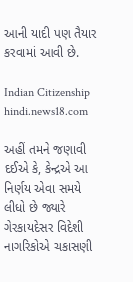આની યાદી પણ તૈયાર કરવામાં આવી છે.

Indian Citizenship
hindi.news18.com

અહીં તમને જણાવી દઈએ કે, કેન્દ્રએ આ નિર્ણય એવા સમયે લીધો છે જ્યારે ગેરકાયદેસર વિદેશી નાગરિકોએ ચકાસણી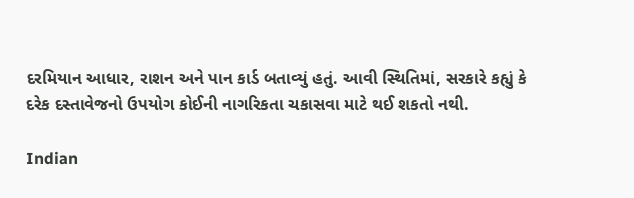દરમિયાન આધાર, રાશન અને પાન કાર્ડ બતાવ્યું હતું. આવી સ્થિતિમાં, સરકારે કહ્યું કે દરેક દસ્તાવેજનો ઉપયોગ કોઈની નાગરિકતા ચકાસવા માટે થઈ શકતો નથી.

Indian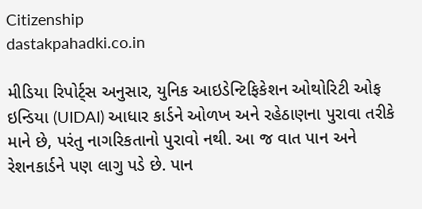Citizenship
dastakpahadki.co.in

મીડિયા રિપોર્ટ્સ અનુસાર, યુનિક આઇડેન્ટિફિકેશન ઓથોરિટી ઓફ ઇન્ડિયા (UIDAI) આધાર કાર્ડને ઓળખ અને રહેઠાણના પુરાવા તરીકે માને છે, પરંતુ નાગરિકતાનો પુરાવો નથી. આ જ વાત પાન અને રેશનકાર્ડને પણ લાગુ પડે છે. પાન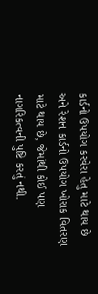કાર્ડનો ઉપયોગ કરવેરા હેતુ માટે થાય છે અને રેશન કાર્ડનો ઉપયોગ ખોરાક વિતરણ માટે થાય છે, જેમાંથી કોઈ પણ નાગરિકત્વની પુષ્ટિ કરતું નથી.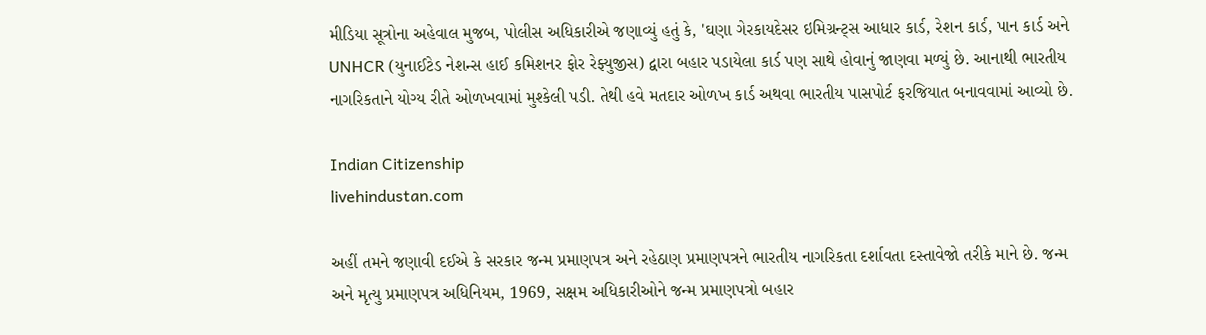મીડિયા સૂત્રોના અહેવાલ મુજબ, પોલીસ અધિકારીએ જણાવ્યું હતું કે, 'ઘણા ગેરકાયદેસર ઇમિગ્રન્ટ્સ આધાર કાર્ડ, રેશન કાર્ડ, પાન કાર્ડ અને UNHCR (યુનાઈટેડ નેશન્સ હાઈ કમિશનર ફોર રેફ્યુજીસ) દ્વારા બહાર પડાયેલા કાર્ડ પણ સાથે હોવાનું જાણવા મળ્યું છે. આનાથી ભારતીય નાગરિકતાને યોગ્ય રીતે ઓળખવામાં મુશ્કેલી પડી. તેથી હવે મતદાર ઓળખ કાર્ડ અથવા ભારતીય પાસપોર્ટ ફરજિયાત બનાવવામાં આવ્યો છે.

Indian Citizenship
livehindustan.com

અહીં તમને જણાવી દઈએ કે સરકાર જન્મ પ્રમાણપત્ર અને રહેઠાણ પ્રમાણપત્રને ભારતીય નાગરિકતા દર્શાવતા દસ્તાવેજો તરીકે માને છે. જન્મ અને મૃત્યુ પ્રમાણપત્ર અધિનિયમ, 1969, સક્ષમ અધિકારીઓને જન્મ પ્રમાણપત્રો બહાર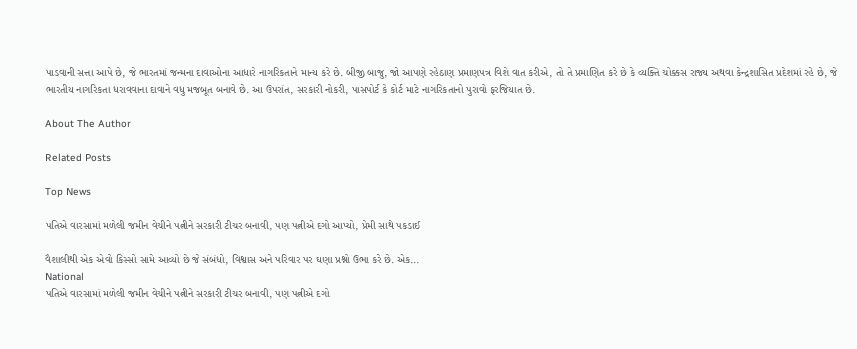પાડવાની સત્તા આપે છે, જે ભારતમાં જન્મના દાવાઓના આધારે નાગરિકતાને માન્ય કરે છે. બીજી બાજુ, જો આપણે રહેઠાણ પ્રમાણપત્ર વિશે વાત કરીએ, તો તે પ્રમાણિત કરે છે કે વ્યક્તિ ચોક્કસ રાજ્ય અથવા કેન્દ્રશાસિત પ્રદેશમાં રહે છે, જે ભારતીય નાગરિકતા ધરાવવાના દાવાને વધુ મજબૂત બનાવે છે. આ ઉપરાંત, સરકારી નોકરી, પાસપોર્ટ કે કોર્ટ માટે નાગરિકતાનો પુરાવો ફરજિયાત છે.

About The Author

Related Posts

Top News

પતિએ વારસામાં મળેલી જમીન વેચીને પત્નીને સરકારી ટીચર બનાવી, પણ પત્નીએ દગો આપ્યો, પ્રેમી સાથે પકડાઈ

વૈશાલીથી એક એવો કિસ્સો સામે આવ્યો છે જે સંબંધો, વિશ્વાસ અને પરિવાર પર ઘણા પ્રશ્નો ઉભા કરે છે. એક...
National
પતિએ વારસામાં મળેલી જમીન વેચીને પત્નીને સરકારી ટીચર બનાવી, પણ પત્નીએ દગો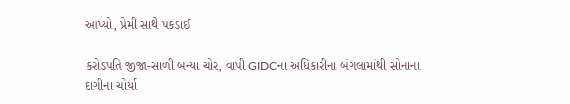આપ્યો, પ્રેમી સાથે પકડાઈ

કરોડપતિ જીજા-સાળી બન્યા ચોર, વાપી GIDCના અધિકારીના બંગલામાંથી સોનાના દાગીના ચોર્યા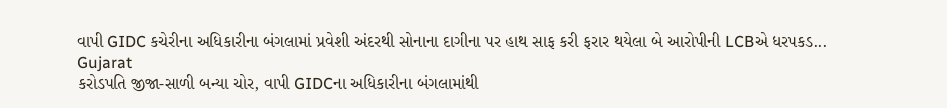વાપી GIDC કચેરીના અધિકારીના બંગલામાં પ્રવેશી અંદરથી સોનાના દાગીના પર હાથ સાફ કરી ફરાર થયેલા બે આરોપીની LCBએ ધરપકડ...
Gujarat
કરોડપતિ જીજા-સાળી બન્યા ચોર, વાપી GIDCના અધિકારીના બંગલામાંથી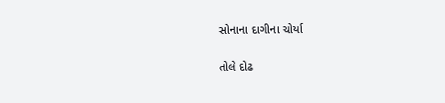સોનાના દાગીના ચોર્યા

તોલે દોઢ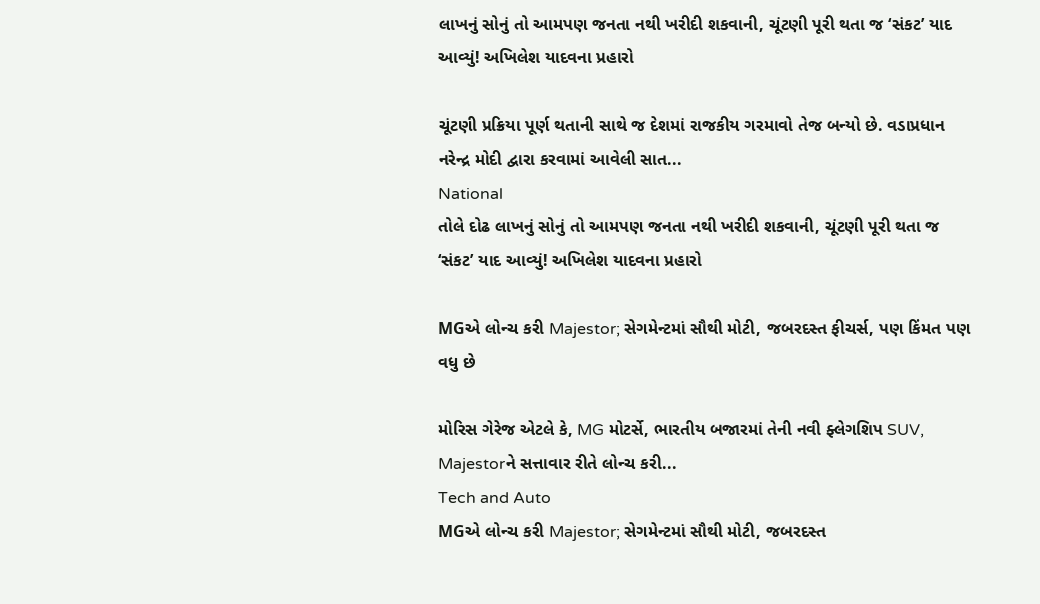લાખનું સોનું તો આમપણ જનતા નથી ખરીદી શકવાની, ચૂંટણી પૂરી થતા જ ‘સંકટ’ યાદ આવ્યું! અખિલેશ યાદવના પ્રહારો

ચૂંટણી પ્રક્રિયા પૂર્ણ થતાની સાથે જ દેશમાં રાજકીય ગરમાવો તેજ બન્યો છે. વડાપ્રધાન નરેન્દ્ર મોદી દ્વારા કરવામાં આવેલી સાત...
National
તોલે દોઢ લાખનું સોનું તો આમપણ જનતા નથી ખરીદી શકવાની, ચૂંટણી પૂરી થતા જ ‘સંકટ’ યાદ આવ્યું! અખિલેશ યાદવના પ્રહારો

MGએ લોન્ચ કરી Majestor; સેગમેન્ટમાં સૌથી મોટી, જબરદસ્ત ફીચર્સ, પણ કિંમત પણ વધુ છે

મોરિસ ગેરેજ એટલે કે, MG મોટર્સે, ભારતીય બજારમાં તેની નવી ફ્લેગશિપ SUV, Majestorને સત્તાવાર રીતે લોન્ચ કરી...
Tech and Auto
MGએ લોન્ચ કરી Majestor; સેગમેન્ટમાં સૌથી મોટી, જબરદસ્ત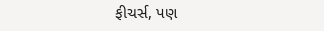ફીચર્સ, પણ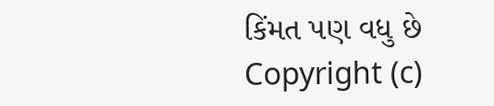કિંમત પણ વધુ છે
Copyright (c)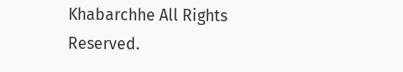Khabarchhe All Rights Reserved.